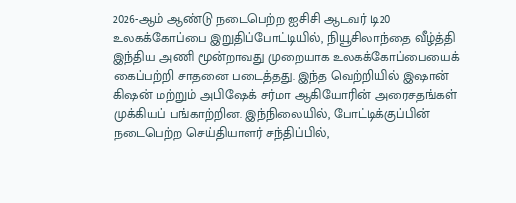2026-ஆம் ஆண்டு நடைபெற்ற ஐசிசி ஆடவர் டி20 உலகக்கோப்பை இறுதிப்போட்டியில், நியூசிலாந்தை வீழ்த்தி இந்திய அணி மூன்றாவது முறையாக உலகக்கோப்பையைக் கைப்பற்றி சாதனை படைத்தது. இந்த வெற்றியில் இஷான் கிஷன் மற்றும் அபிஷேக் சர்மா ஆகியோரின் அரைசதங்கள் முக்கியப் பங்காற்றின. இந்நிலையில், போட்டிக்குப்பின் நடைபெற்ற செய்தியாளர் சந்திப்பில்,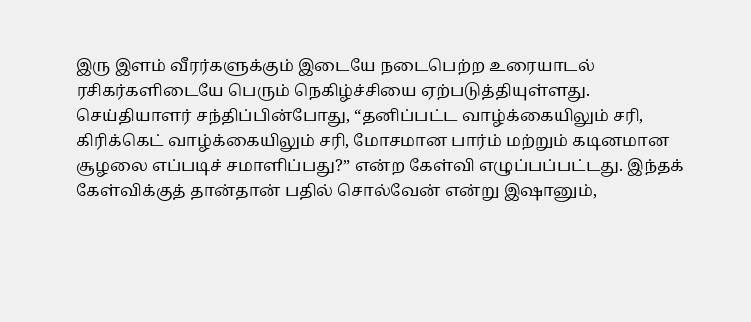இரு இளம் வீரர்களுக்கும் இடையே நடைபெற்ற உரையாடல் ரசிகர்களிடையே பெரும் நெகிழ்ச்சியை ஏற்படுத்தியுள்ளது.
செய்தியாளர் சந்திப்பின்போது, “தனிப்பட்ட வாழ்க்கையிலும் சரி, கிரிக்கெட் வாழ்க்கையிலும் சரி, மோசமான பார்ம் மற்றும் கடினமான சூழலை எப்படிச் சமாளிப்பது?” என்ற கேள்வி எழுப்பப்பட்டது. இந்தக் கேள்விக்குத் தான்தான் பதில் சொல்வேன் என்று இஷானும்,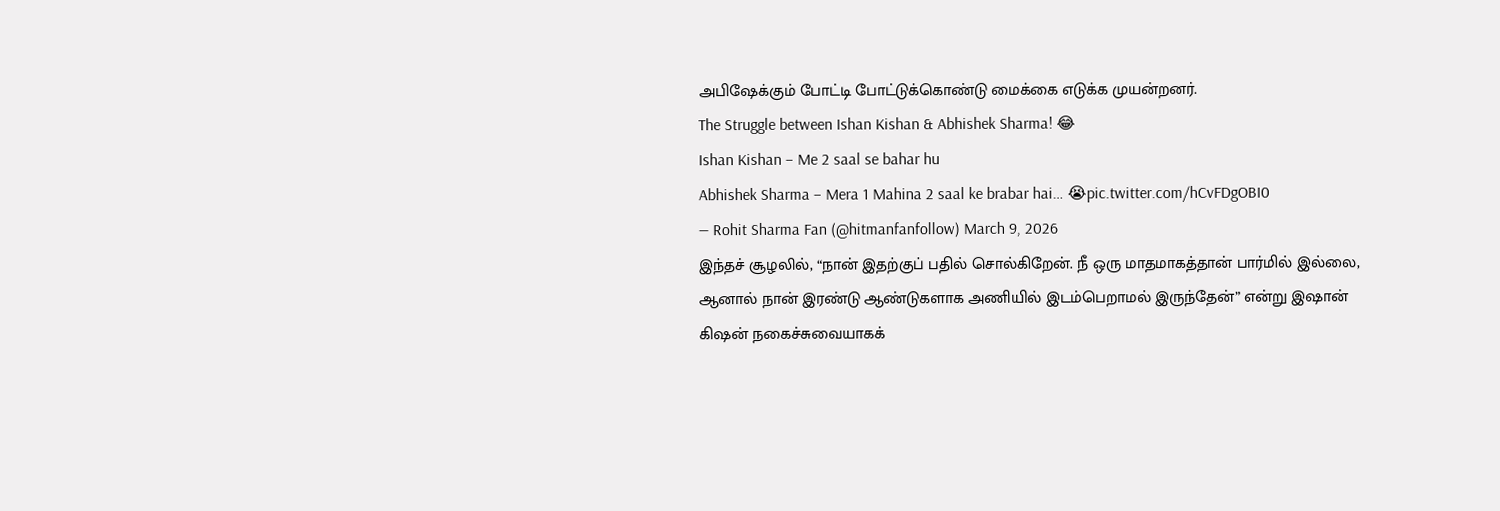அபிஷேக்கும் போட்டி போட்டுக்கொண்டு மைக்கை எடுக்க முயன்றனர்.
The Struggle between Ishan Kishan & Abhishek Sharma! 😂
Ishan Kishan – Me 2 saal se bahar hu
Abhishek Sharma – Mera 1 Mahina 2 saal ke brabar hai… 😭pic.twitter.com/hCvFDgOBI0
— Rohit Sharma Fan (@hitmanfanfollow) March 9, 2026
இந்தச் சூழலில், “நான் இதற்குப் பதில் சொல்கிறேன். நீ ஒரு மாதமாகத்தான் பார்மில் இல்லை, ஆனால் நான் இரண்டு ஆண்டுகளாக அணியில் இடம்பெறாமல் இருந்தேன்” என்று இஷான் கிஷன் நகைச்சுவையாகக்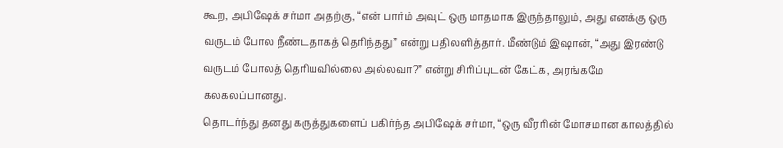கூற, அபிஷேக் சர்மா அதற்கு, “என் பார்ம் அவுட் ஒரு மாதமாக இருந்தாலும், அது எனக்கு ஒரு வருடம் போல நீண்டதாகத் தெரிந்தது” என்று பதிலளித்தார். மீண்டும் இஷான், “அது இரண்டு வருடம் போலத் தெரியவில்லை அல்லவா?” என்று சிரிப்புடன் கேட்க, அரங்கமே கலகலப்பானது.
தொடர்ந்து தனது கருத்துகளைப் பகிர்ந்த அபிஷேக் சர்மா, “ஒரு வீரரின் மோசமான காலத்தில்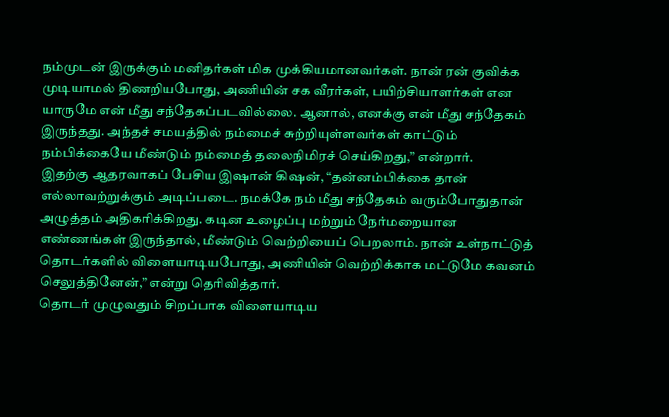நம்முடன் இருக்கும் மனிதர்கள் மிக முக்கியமானவர்கள். நான் ரன் குவிக்க முடியாமல் திணறியபோது, அணியின் சக வீரர்கள், பயிற்சியாளர்கள் என யாருமே என் மீது சந்தேகப்படவில்லை. ஆனால், எனக்கு என் மீது சந்தேகம் இருந்தது. அந்தச் சமயத்தில் நம்மைச் சுற்றியுள்ளவர்கள் காட்டும் நம்பிக்கையே மீண்டும் நம்மைத் தலைநிமிரச் செய்கிறது,” என்றார்.
இதற்கு ஆதரவாகப் பேசிய இஷான் கிஷன், “தன்னம்பிக்கை தான் எல்லாவற்றுக்கும் அடிப்படை. நமக்கே நம் மீது சந்தேகம் வரும்போதுதான் அழுத்தம் அதிகரிக்கிறது. கடின உழைப்பு மற்றும் நேர்மறையான எண்ணங்கள் இருந்தால், மீண்டும் வெற்றியைப் பெறலாம். நான் உள்நாட்டுத் தொடர்களில் விளையாடியபோது, அணியின் வெற்றிக்காக மட்டுமே கவனம் செலுத்தினேன்,” என்று தெரிவித்தார்.
தொடர் முழுவதும் சிறப்பாக விளையாடிய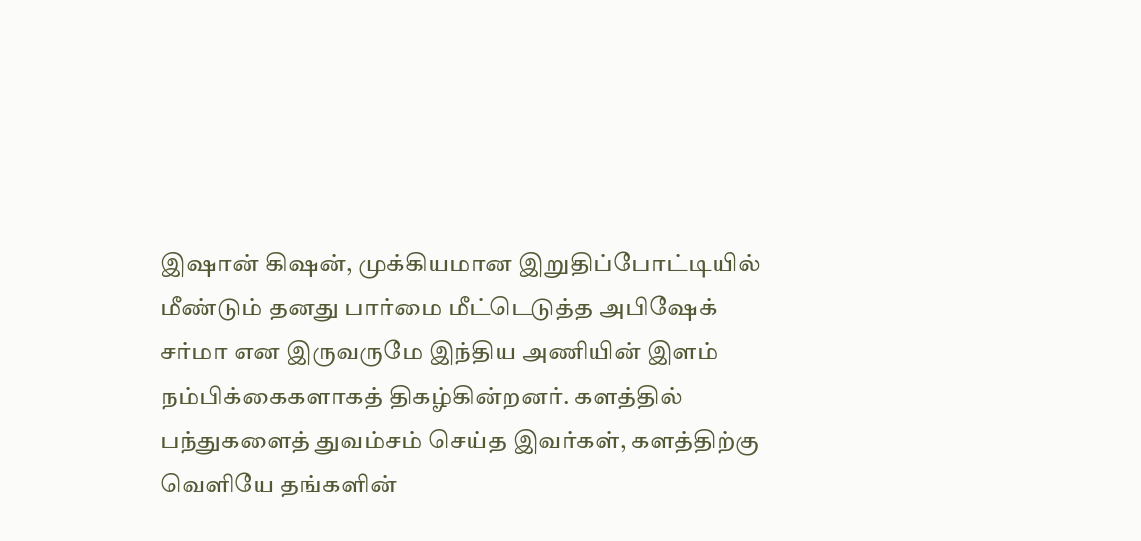இஷான் கிஷன், முக்கியமான இறுதிப்போட்டியில் மீண்டும் தனது பார்மை மீட்டெடுத்த அபிஷேக் சர்மா என இருவருமே இந்திய அணியின் இளம் நம்பிக்கைகளாகத் திகழ்கின்றனர். களத்தில் பந்துகளைத் துவம்சம் செய்த இவர்கள், களத்திற்கு வெளியே தங்களின்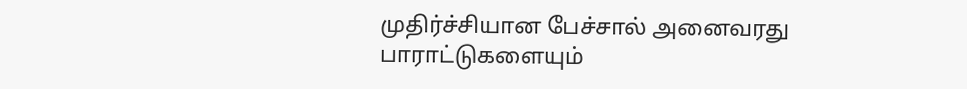முதிர்ச்சியான பேச்சால் அனைவரது பாராட்டுகளையும்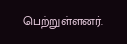பெற்றுள்ளனர்.